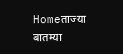Homeताज्या बातम्या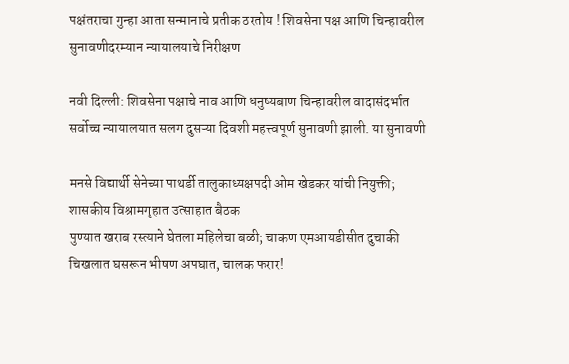पक्षंतराचा गुन्हा आता सन्मानाचे प्रतीक ठरतोय ! शिवसेना पक्ष आणि चिन्हावरील सुनावणीदरम्यान न्यायालयाचे निरीक्षण

नवी दिल्ली: शिवसेना पक्षाचे नाव आणि धनुष्यबाण चिन्हावरील वादासंदर्भात सर्वोच्च न्यायालयात सलग दुसऱ्या दिवशी महत्त्वपूर्ण सुनावणी झाली. या सुनावणी

मनसे विद्यार्थी सेनेच्या पाथर्डी तालुकाध्यक्षपदी ओम खेडकर यांची नियुक्ती; शासकीय विश्रामगृहात उत्साहात बैठक
पुण्यात खराब रस्त्याने घेतला महिलेचा बळी; चाकण एमआयडीसीत दुचाकी चिखलात घसरून भीषण अपघात, चालक फरार!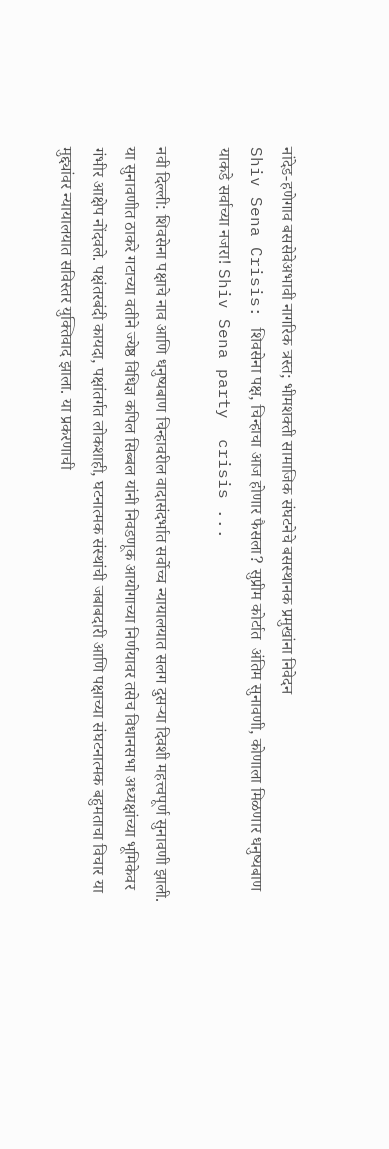नांदेड-हणेगाव बससेवेअभावी नागरिक त्रस्त; भीमशक्ती सामाजिक संघटनेचे बसस्थानक प्रमुखांना निवेदन
Shiv Sena Crisis: शिवसेना पक्ष, चिन्हाचा आज होणार फैसला? सुप्रीम कोर्टात  अंतिम सुनावणी, कोणाला मिळणार धनुष्यबाण याकडे सर्वाच्या नजरा! Shiv Sena party  crisis ...

नवी दिल्ली: शिवसेना पक्षाचे नाव आणि धनुष्यबाण चिन्हावरील वादासंदर्भात सर्वोच्च न्यायालयात सलग दुसऱ्या दिवशी महत्त्वपूर्ण सुनावणी झाली. या सुनावणीत ठाकरे गटाच्या वतीने ज्येष्ठ विधिज्ञ कपिल सिब्बल यांनी निवडणूक आयोगाच्या निर्णयावर तसेच विधानसभा अध्यक्षांच्या भूमिकेवर गंभीर आक्षेप नोंदवले. पक्षंतरबंदी कायदा, पक्षांतर्गत लोकशाही, घटनात्मक संस्थांची जबाबदारी आणि पक्षाच्या संघटनात्मक बहुमताचा विचार या मुद्द्यांवर न्यायालयात सविस्तर युक्तिवाद झाला. या प्रकरणाची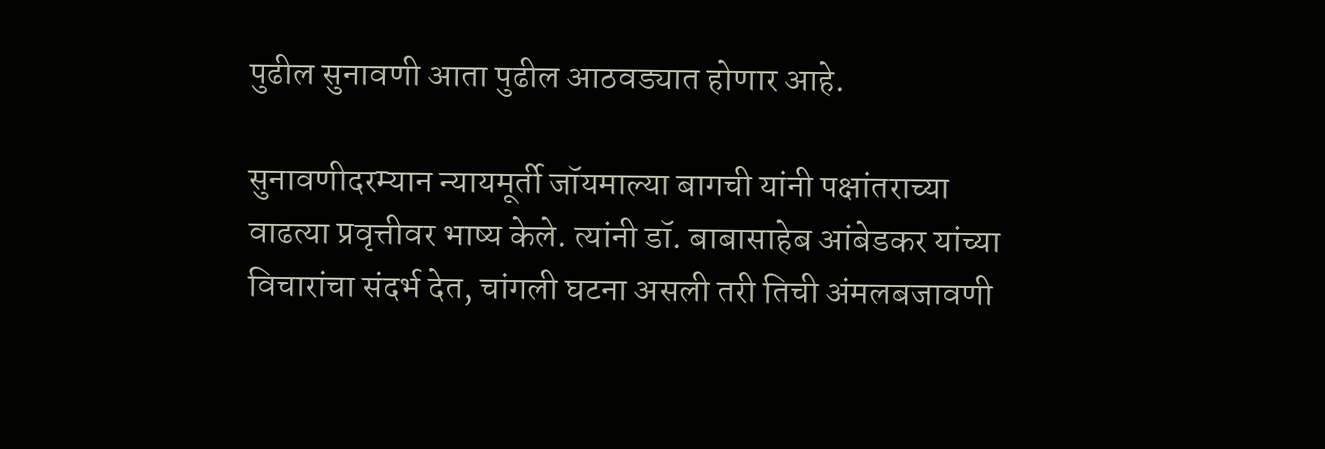पुढील सुनावणी आता पुढील आठवड्यात होणार आहे.

सुनावणीदरम्यान न्यायमूर्ती जॉयमाल्या बागची यांनी पक्षांतराच्या वाढत्या प्रवृत्तीवर भाष्य केले. त्यांनी डॉ. बाबासाहेब आंबेडकर यांच्या विचारांचा संदर्भ देत, चांगली घटना असली तरी तिची अंमलबजावणी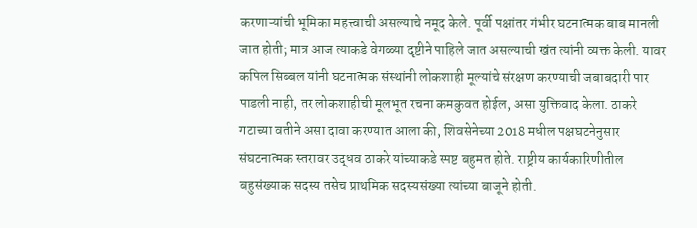करणाऱ्यांची भूमिका महत्त्वाची असल्याचे नमूद केले. पूर्वी पक्षांतर गंभीर घटनात्मक बाब मानली जात होती; मात्र आज त्याकडे वेगळ्या दृष्टीने पाहिले जात असल्याची खंत त्यांनी व्यक्त केली. यावर कपिल सिब्बल यांनी घटनात्मक संस्थांनी लोकशाही मूल्यांचे संरक्षण करण्याची जबाबदारी पार पाडली नाही, तर लोकशाहीची मूलभूत रचना कमकुवत होईल, असा युक्तिवाद केला. ठाकरे गटाच्या वतीने असा दावा करण्यात आला की, शिवसेनेच्या 2018 मधील पक्षघटनेनुसार संघटनात्मक स्तरावर उद्धव ठाकरे यांच्याकडे स्पष्ट बहुमत होते. राष्ट्रीय कार्यकारिणीतील बहुसंख्याक सदस्य तसेच प्राथमिक सदस्यसंख्या त्यांच्या बाजूने होती.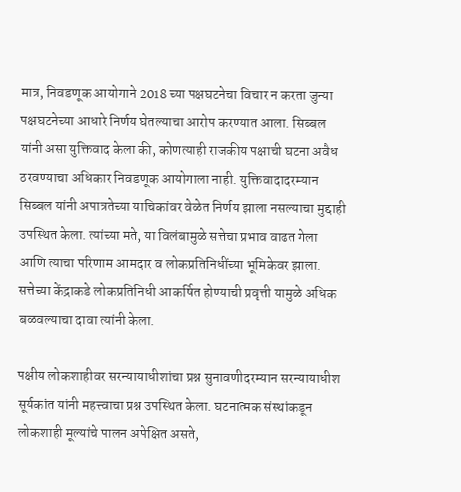मात्र, निवडणूक आयोगाने 2018 च्या पक्षघटनेचा विचार न करता जुन्या पक्षघटनेच्या आधारे निर्णय घेतल्याचा आरोप करण्यात आला. सिब्बल यांनी असा युक्तिवाद केला की, कोणत्याही राजकीय पक्षाची घटना अवैध ठरवण्याचा अधिकार निवडणूक आयोगाला नाही. युक्तिवादादरम्यान सिब्बल यांनी अपात्रतेच्या याचिकांवर वेळेत निर्णय झाला नसल्याचा मुद्दाही उपस्थित केला. त्यांच्या मते, या विलंबामुळे सत्तेचा प्रभाव वाढत गेला आणि त्याचा परिणाम आमदार व लोकप्रतिनिधींच्या भूमिकेवर झाला. सत्तेच्या केंद्राकडे लोकप्रतिनिधी आकर्षित होण्याची प्रवृत्ती यामुळे अधिक बळवल्याचा दावा त्यांनी केला.

पक्षीय लोकशाहीवर सरन्यायाधीशांचा प्रश्न सुनावणीदरम्यान सरन्यायाधीश सूर्यकांत यांनी महत्त्वाचा प्रश्न उपस्थित केला. घटनात्मक संस्थांकडून लोकशाही मूल्यांचे पालन अपेक्षित असते,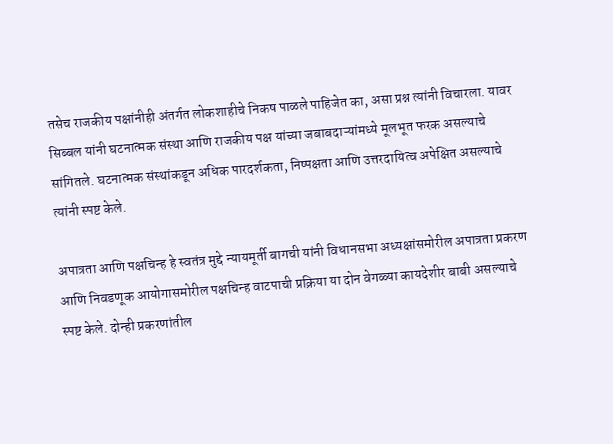तसेच राजकीय पक्षांनीही अंतर्गत लोकशाहीचे निकष पाळले पाहिजेत का, असा प्रश्न त्यांनी विचारला. यावर सिब्बल यांनी घटनात्मक संस्था आणि राजकीय पक्ष यांच्या जबाबदाऱ्यांमध्ये मूलभूत फरक असल्याचे सांगितले. घटनात्मक संस्थांकडून अधिक पारदर्शकता, निष्पक्षता आणि उत्तरदायित्व अपेक्षित असल्याचे त्यांनी स्पष्ट केले.

अपात्रता आणि पक्षचिन्ह हे स्वतंत्र मुद्दे न्यायमूर्ती बागची यांनी विधानसभा अध्यक्षांसमोरील अपात्रता प्रकरण आणि निवडणूक आयोगासमोरील पक्षचिन्ह वाटपाची प्रक्रिया या दोन वेगळ्या कायदेशीर बाबी असल्याचे स्पष्ट केले. दोन्ही प्रकरणांतील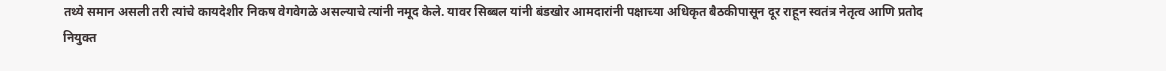तथ्ये समान असली तरी त्यांचे कायदेशीर निकष वेगवेगळे असल्याचे त्यांनी नमूद केले. यावर सिब्बल यांनी बंडखोर आमदारांनी पक्षाच्या अधिकृत बैठकीपासून दूर राहून स्वतंत्र नेतृत्व आणि प्रतोद नियुक्त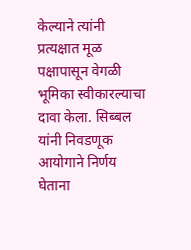केल्याने त्यांनी प्रत्यक्षात मूळ पक्षापासून वेगळी भूमिका स्वीकारल्याचा दावा केला. सिब्बल यांनी निवडणूक आयोगाने निर्णय घेताना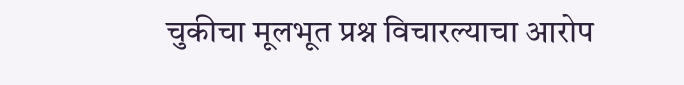चुकीचा मूलभूत प्रश्न विचारल्याचा आरोप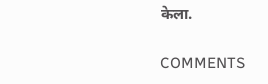केला.

COMMENTS